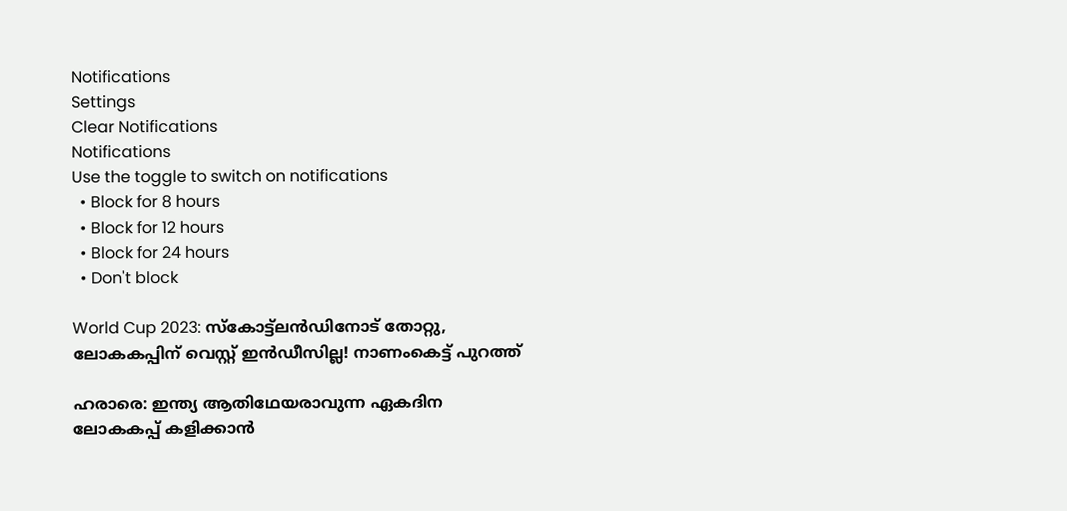Notifications
Settings
Clear Notifications
Notifications
Use the toggle to switch on notifications
  • Block for 8 hours
  • Block for 12 hours
  • Block for 24 hours
  • Don't block

World Cup 2023: സ്‌കോട്ട്‌ലന്‍ഡിനോട് തോറ്റു, ലോകകപ്പിന് വെസ്റ്റ് ഇന്‍ഡീസില്ല! നാണംകെട്ട് പുറത്ത്

ഹരാരെ: ഇന്ത്യ ആതിഥേയരാവുന്ന ഏകദിന ലോകകപ്പ് കളിക്കാന്‍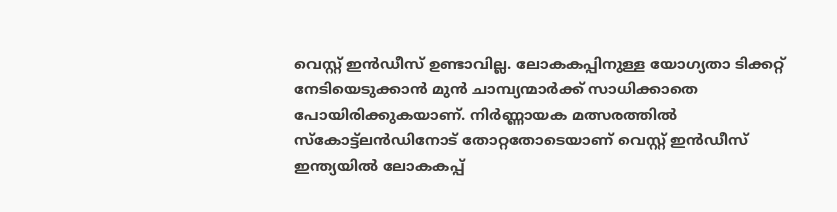വെസ്റ്റ് ഇന്‍ഡീസ് ഉണ്ടാവില്ല. ലോകകപ്പിനുള്ള യോഗ്യതാ ടിക്കറ്റ് നേടിയെടുക്കാന്‍ മുന്‍ ചാമ്പ്യന്മാര്‍ക്ക് സാധിക്കാതെ പോയിരിക്കുകയാണ്. നിര്‍ണ്ണായക മത്സരത്തില്‍ സ്‌കോട്ട്‌ലന്‍ഡിനോട് തോറ്റതോടെയാണ് വെസ്റ്റ് ഇന്‍ഡീസ് ഇന്ത്യയില്‍ ലോകകപ്പ്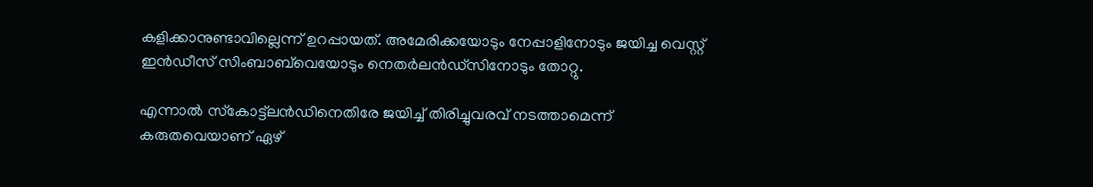കളിക്കാനുണ്ടാവില്ലെന്ന് ഉറപ്പായത്. അമേരിക്കയോടും നേപ്പാളിനോടും ജയിച്ച വെസ്റ്റ് ഇന്‍ഡീസ് സിംബാബ്‌വെയോടും നെതര്‍ലന്‍ഡ്‌സിനോടും തോറ്റു.

എന്നാല്‍ സ്‌കോട്ട്‌ലന്‍ഡിനെതിരേ ജയിച്ച് തിരിച്ചുവരവ് നടത്താമെന്ന് കരുതവെയാണ് ഏഴ്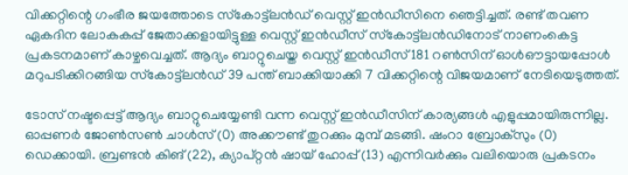വിക്കറ്റിന്റെ ഗംഭീര ജയത്തോടെ സ്‌കോട്ട്‌ലന്‍ഡ് വെസ്റ്റ് ഇന്‍ഡീസിനെ ഞെട്ടിച്ചത്. രണ്ട് തവണ ഏകദിന ലോകകപ്പ് ജേതാക്കളായിട്ടുള്ള വെസ്റ്റ് ഇന്‍ഡീസ് സ്‌കോട്ട്‌ലന്‍ഡിനോട് നാണംകെട്ട പ്രകടനമാണ് കാഴ്ചവെച്ചത്. ആദ്യം ബാറ്റുചെയ്ത വെസ്റ്റ് ഇന്‍ഡീസ് 181 റണ്‍സിന് ഓള്‍ഔട്ടായപ്പോള്‍ മറുപടിക്കിറങ്ങിയ സ്‌കോട്ട്‌ലന്‍ഡ് 39 പന്ത് ബാക്കിയാക്കി 7 വിക്കറ്റിന്റെ വിജയമാണ് നേടിയെടുത്തത്.

ടോസ് നഷ്ടപ്പെട്ട് ആദ്യം ബാറ്റുചെയ്യേണ്ടി വന്ന വെസ്റ്റ് ഇന്‍ഡീസിന് കാര്യങ്ങള്‍ എളുപ്പമായിരുന്നില്ല. ഓപ്പണര്‍ ജോണ്‍സണ്‍ ചാള്‍സ് (0) അക്കൗണ്ട് തുറക്കും മുമ്പ് മടങ്ങി. ഷംറാ ബ്രോക്‌സും (0) ഡെക്കായി. ബ്രണ്ടന്‍ കിങ് (22), ക്യാപ്റ്റന്‍ ഷായ് ഹോപ്പ് (13) എന്നിവര്‍ക്കും വലിയൊരു പ്രകടനം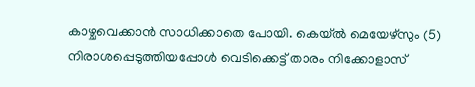കാഴ്ചവെക്കാന്‍ സാധിക്കാതെ പോയി. കെയ്ല്‍ മെയേഴ്‌സും (5) നിരാശപ്പെടുത്തിയപ്പോള്‍ വെടിക്കെട്ട് താരം നിക്കോളാസ്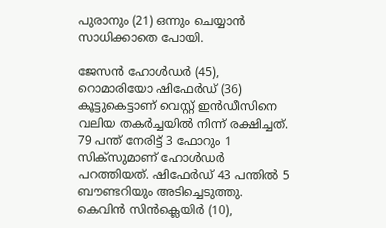പുരാനും (21) ഒന്നും ചെയ്യാന്‍ സാധിക്കാതെ പോയി.

ജേസന്‍ ഹോള്‍ഡര്‍ (45), റൊമാരിയോ ഷിഫേര്‍ഡ് (36) കൂട്ടുകെട്ടാണ് വെസ്റ്റ് ഇന്‍ഡീസിനെ വലിയ തകര്‍ച്ചയില്‍ നിന്ന് രക്ഷിച്ചത്. 79 പന്ത് നേരിട്ട് 3 ഫോറും 1 സിക്‌സുമാണ് ഹോള്‍ഡര്‍ പറത്തിയത്. ഷിഫേര്‍ഡ് 43 പന്തില്‍ 5 ബൗണ്ടറിയും അടിച്ചെടുത്തു. കെവിന്‍ സിന്‍ക്ലെയിര്‍ (10),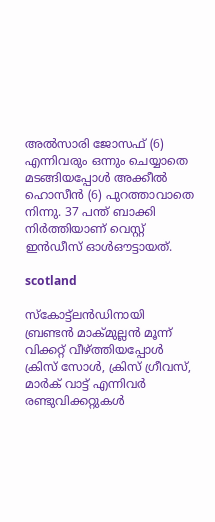അല്‍സാരി ജോസഫ് (6) എന്നിവരും ഒന്നും ചെയ്യാതെ മടങ്ങിയപ്പോള്‍ അക്കീല്‍ ഹൊസീന്‍ (6) പുറത്താവാതെ നിന്നു. 37 പന്ത് ബാക്കി നിര്‍ത്തിയാണ് വെസ്റ്റ് ഇന്‍ഡീസ് ഓള്‍ഔട്ടായത്.

scotland

സ്‌കോട്ട്‌ലന്‍ഡിനായി ബ്രണ്ടന്‍ മാക്മുല്ലന്‍ മൂന്ന് വിക്കറ്റ് വീഴ്ത്തിയപ്പോള്‍ ക്രിസ് സോള്‍, ക്രിസ് ഗ്രീവസ്, മാര്‍ക് വാട്ട് എന്നിവര്‍ രണ്ടുവിക്കറ്റുകള്‍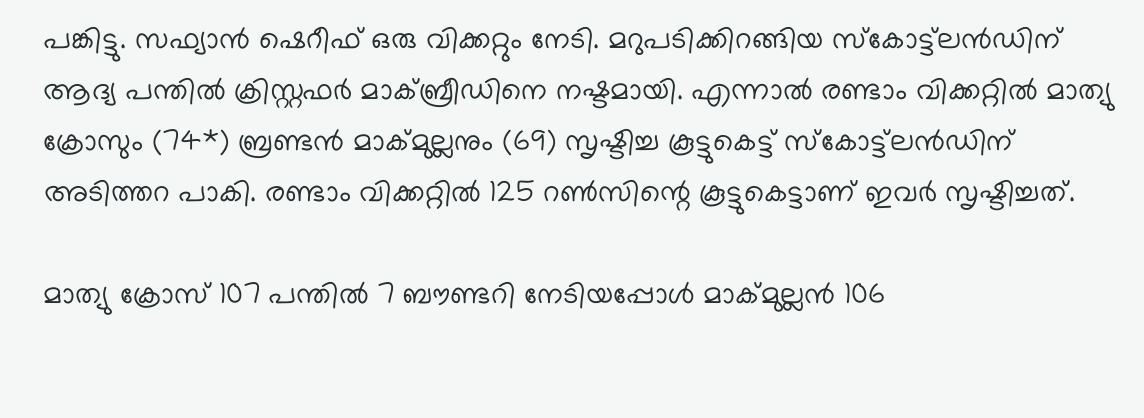പങ്കിട്ടു. സഫ്യാന്‍ ഷെറീഫ് ഒരു വിക്കറ്റും നേടി. മറുപടിക്കിറങ്ങിയ സ്‌കോട്ട്‌ലന്‍ഡിന് ആദ്യ പന്തില്‍ ക്രിസ്റ്റഫര്‍ മാക്ബ്രീഡിനെ നഷ്ടമായി. എന്നാല്‍ രണ്ടാം വിക്കറ്റില്‍ മാത്യു ക്രോസും (74*) ബ്രണ്ടന്‍ മാക്മുല്ലനും (69) സൃഷ്ടിച്ച കൂട്ടുകെട്ട് സ്‌കോട്ട്‌ലന്‍ഡിന് അടിത്തറ പാകി. രണ്ടാം വിക്കറ്റില്‍ 125 റണ്‍സിന്റെ കൂട്ടുകെട്ടാണ് ഇവര്‍ സൃഷ്ടിച്ചത്.

മാത്യു ക്രോസ് 107 പന്തില്‍ 7 ബൗണ്ടറി നേടിയപ്പോള്‍ മാക്മുല്ലന്‍ 106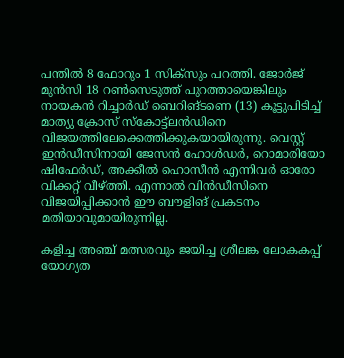പന്തില്‍ 8 ഫോറും 1 സിക്‌സും പറത്തി. ജോര്‍ജ് മുന്‍സി 18 റണ്‍സെടുത്ത് പുറത്തായെങ്കിലും നായകന്‍ റിച്ചാര്‍ഡ് ബെറിങ്ടണെ (13) കൂട്ടുപിടിച്ച് മാത്യു ക്രോസ് സ്‌കോട്ട്‌ലന്‍ഡിനെ വിജയത്തിലേക്കെത്തിക്കുകയായിരുന്നു. വെസ്റ്റ് ഇന്‍ഡീസിനായി ജേസന്‍ ഹോള്‍ഡര്‍, റൊമാരിയോ ഷിഫേര്‍ഡ്, അക്കീല്‍ ഹൊസീന്‍ എന്നിവര്‍ ഓരോ വിക്കറ്റ് വീഴ്ത്തി. എന്നാല്‍ വിന്‍ഡീസിനെ വിജയിപ്പിക്കാന്‍ ഈ ബൗളിങ് പ്രകടനം മതിയാവുമായിരുന്നില്ല.

കളിച്ച അഞ്ച് മത്സരവും ജയിച്ച ശ്രീലങ്ക ലോകകപ്പ് യോഗ്യത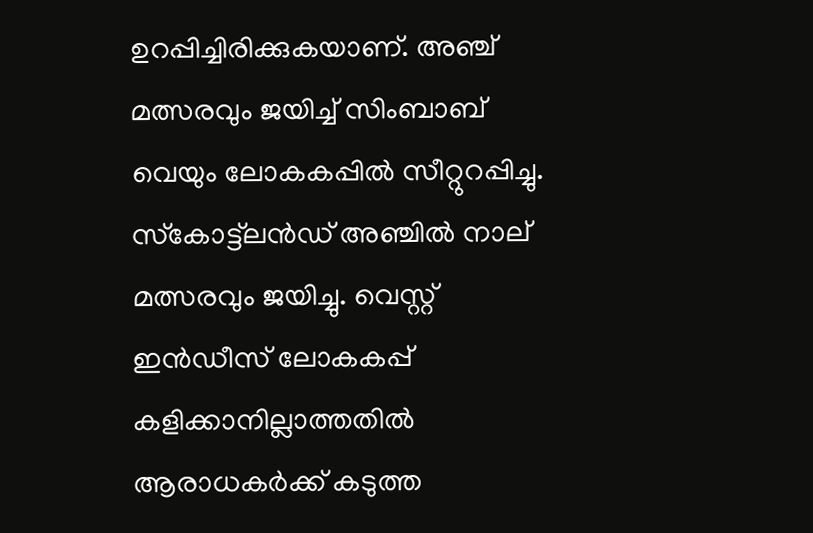ഉറപ്പിച്ചിരിക്കുകയാണ്. അഞ്ച് മത്സരവും ജയിച്ച് സിംബാബ് വെയും ലോകകപ്പില്‍ സീറ്റുറപ്പിച്ചു. സ്‌കോട്ട്‌ലന്‍ഡ് അഞ്ചില്‍ നാല് മത്സരവും ജയിച്ചു. വെസ്റ്റ് ഇന്‍ഡീസ് ലോകകപ്പ് കളിക്കാനില്ലാത്തതില്‍ ആരാധകര്‍ക്ക് കടുത്ത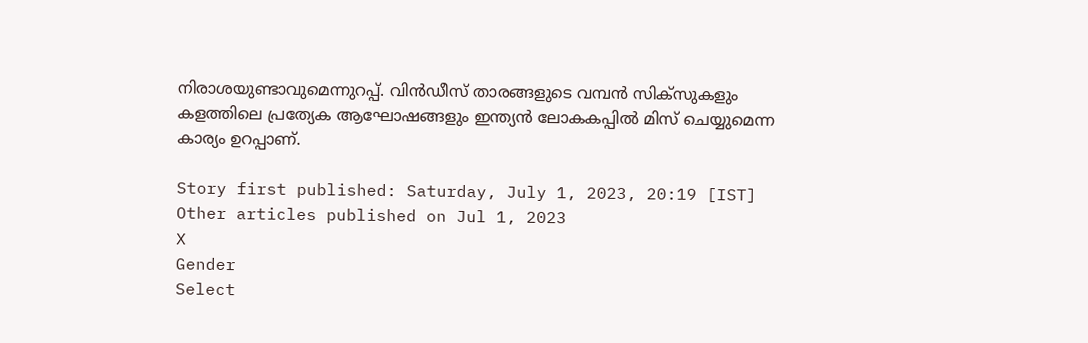നിരാശയുണ്ടാവുമെന്നുറപ്പ്. വിന്‍ഡീസ് താരങ്ങളുടെ വമ്പന്‍ സിക്‌സുകളും കളത്തിലെ പ്രത്യേക ആഘോഷങ്ങളും ഇന്ത്യന്‍ ലോകകപ്പില്‍ മിസ് ചെയ്യുമെന്ന കാര്യം ഉറപ്പാണ്.

Story first published: Saturday, July 1, 2023, 20:19 [IST]
Other articles published on Jul 1, 2023
X
Gender
Select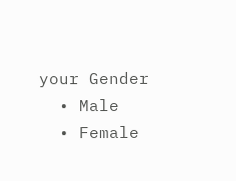your Gender
  • Male
  • Female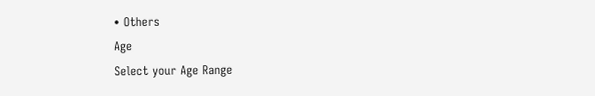• Others
Age
Select your Age Range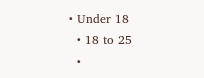• Under 18
  • 18 to 25
  •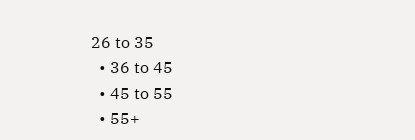26 to 35
  • 36 to 45
  • 45 to 55
  • 55+